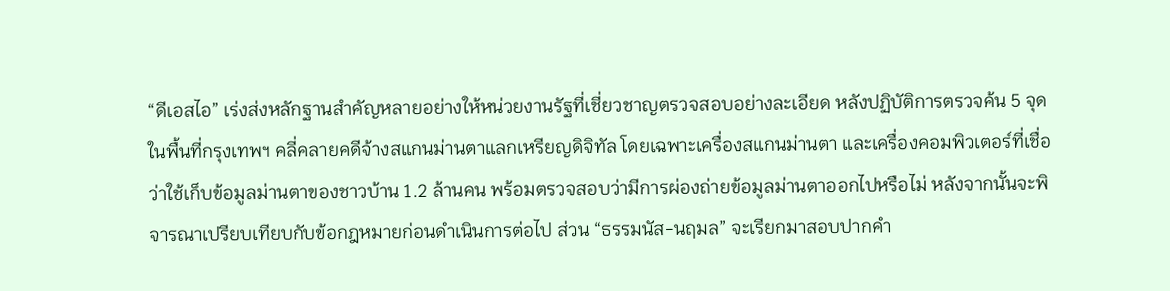“ดีเอสไอ” เร่งส่งหลักฐานสำคัญหลายอย่างให้หน่วยงานรัฐที่เชี่ยวชาญตรวจสอบอย่างละเอียด หลังปฏิบัติการตรวจค้น 5 จุดในพื้นที่กรุงเทพฯ คลี่คลายคดีจ้างสแกนม่านตาแลกเหรียญดิจิทัล โดยเฉพาะเครื่องสแกนม่านตา และเครื่องคอมพิวเตอร์ที่เชื่อว่าใช้เก็บข้อมูลม่านตาของชาวบ้าน 1.2 ล้านคน พร้อมตรวจสอบว่ามีการผ่องถ่ายข้อมูลม่านตาออกไปหรือไม่ หลังจากนั้นจะพิจารณาเปรียบเทียบกับข้อกฎหมายก่อนดำเนินการต่อไป ส่วน “ธรรมนัส-นฤมล” จะเรียกมาสอบปากคำ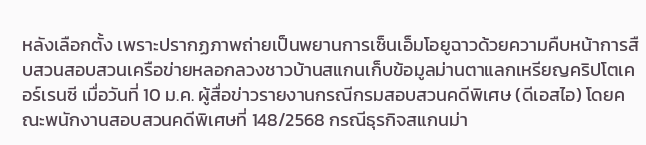หลังเลือกตั้ง เพราะปรากฏภาพถ่ายเป็นพยานการเซ็นเอ็มโอยูฉาวด้วยความคืบหน้าการสืบสวนสอบสวนเครือข่ายหลอกลวงชาวบ้านสแกนเก็บข้อมูลม่านตาแลกเหรียญคริปโตเคอร์เรนซี เมื่อวันที่ 10 ม.ค. ผู้สื่อข่าวรายงานกรณีกรมสอบสวนคดีพิเศษ (ดีเอสไอ) โดยคณะพนักงานสอบสวนคดีพิเศษที่ 148/2568 กรณีธุรกิจสแกนม่า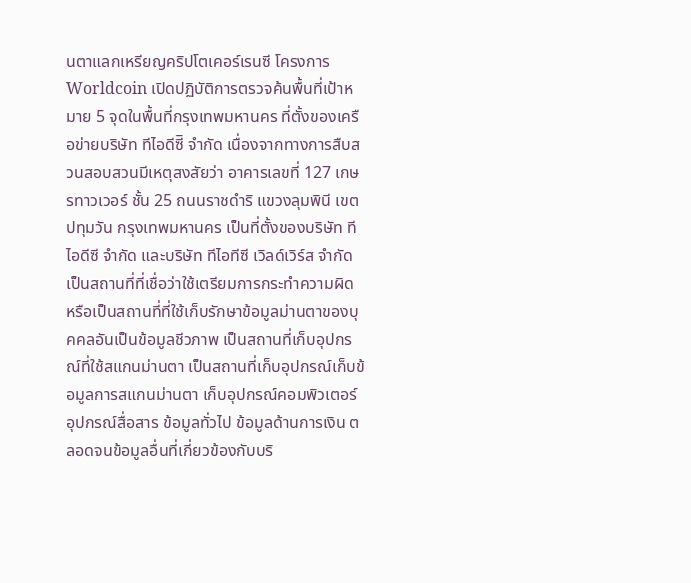นตาแลกเหรียญคริปโตเคอร์เรนซี โครงการ Worldcoin เปิดปฏิบัติการตรวจค้นพื้นที่เป้าหมาย 5 จุดในพื้นที่กรุงเทพมหานคร ที่ตั้งของเครือข่ายบริษัท ทีไอดีซีิ จำกัด เนื่องจากทางการสืบสวนสอบสวนมีเหตุสงสัยว่า อาคารเลขที่ 127 เกษรทาวเวอร์ ชั้น 25 ถนนราชดำริ แขวงลุมพินี เขตปทุมวัน กรุงเทพมหานคร เป็นที่ตั้งของบริษัท ทีไอดีซี จำกัด และบริษัท ทีไอทีซี เวิลด์เวิร์ส จำกัด เป็นสถานที่ที่เชื่อว่าใช้เตรียมการกระทำความผิด หรือเป็นสถานที่ที่ใช้เก็บรักษาข้อมูลม่านตาของบุคคลอันเป็นข้อมูลชีวภาพ เป็นสถานที่เก็บอุปกรณ์ที่ใช้สแกนม่านตา เป็นสถานที่เก็บอุปกรณ์เก็บข้อมูลการสแกนม่านตา เก็บอุปกรณ์คอมพิวเตอร์ อุปกรณ์สื่อสาร ข้อมูลทั่วไป ข้อมูลด้านการเงิน ตลอดจนข้อมูลอื่นที่เกี่ยวข้องกับบริ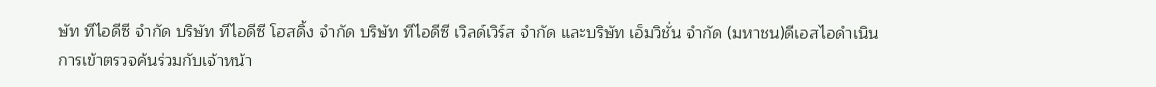ษัท ทีไอดีซี จำกัด บริษัท ทีไอดีซี โฮสดิ้ง จำกัด บริษัท ทีไอดีซี เวิลด์เวิร์ส จำกัด และบริษัท เอ็มวิชั่น จำกัด (มหาชน)ดีเอสไอดำเนินการเข้าตรวจค้นร่วมกับเจ้าหน้า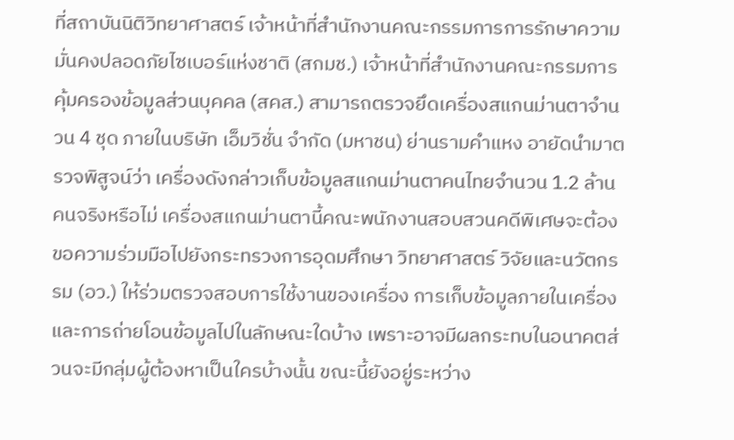ที่สถาบันนิติวิทยาศาสตร์ เจ้าหน้าที่สำนักงานคณะกรรมการการรักษาความมั่นคงปลอดภัยไซเบอร์แห่งชาติ (สกมช.) เจ้าหน้าที่สำนักงานคณะกรรมการคุ้มครองข้อมูลส่วนบุคคล (สคส.) สามารถตรวจยึดเครื่องสแกนม่านตาจำนวน 4 ชุด ภายในบริษัท เอ็มวิชั่น จำกัด (มหาชน) ย่านรามคำแหง อายัดนำมาตรวจพิสูจน์ว่า เครื่องดังกล่าวเก็บข้อมูลสแกนม่านตาคนไทยจำนวน 1.2 ล้านคนจริงหรือไม่ เครื่องสแกนม่านตานี้คณะพนักงานสอบสวนคดีพิเศษจะต้องขอความร่วมมือไปยังกระทรวงการอุดมศึกษา วิทยาศาสตร์ วิจัยและนวัตกรรม (อว.) ให้ร่วมตรวจสอบการใช้งานของเครื่อง การเก็บข้อมูลภายในเครื่อง และการถ่ายโอนข้อมูลไปในลักษณะใดบ้าง เพราะอาจมีผลกระทบในอนาคตส่วนจะมีกลุ่มผู้ต้องหาเป็นใครบ้างนั้น ขณะนี้ยังอยู่ระหว่าง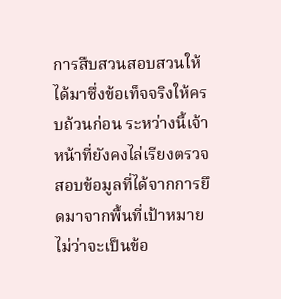การสืบสวนสอบสวนให้ได้มาซึ่งข้อเท็จจริงให้ครบถ้วนก่อน ระหว่างนี้เจ้าหน้าที่ยังคงไล่เรียงตรวจสอบข้อมูลที่ได้จากการยึดมาจากพื้นที่เป้าหมาย ไม่ว่าจะเป็นข้อ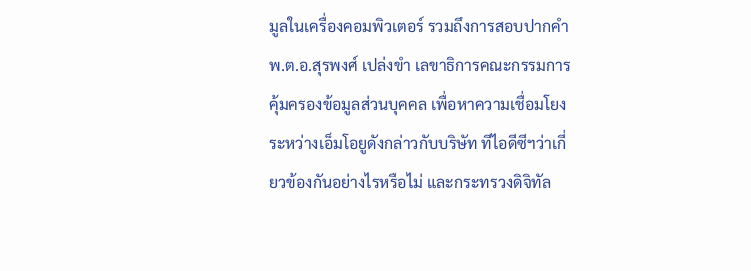มูลในเครื่องคอมพิวเตอร์ รวมถึงการสอบปากคำ พ.ต.อ.สุรพงศ์ เปล่งขำ เลขาธิการคณะกรรมการคุ้มครองข้อมูลส่วนบุคคล เพื่อหาความเชื่อมโยงระหว่างเอ็มโอยูดังกล่าวกับบริษัท ทีไอดีซีฯว่าเกี่ยวข้องกันอย่างไรหรือไม่ และกระทรวงดิจิทัล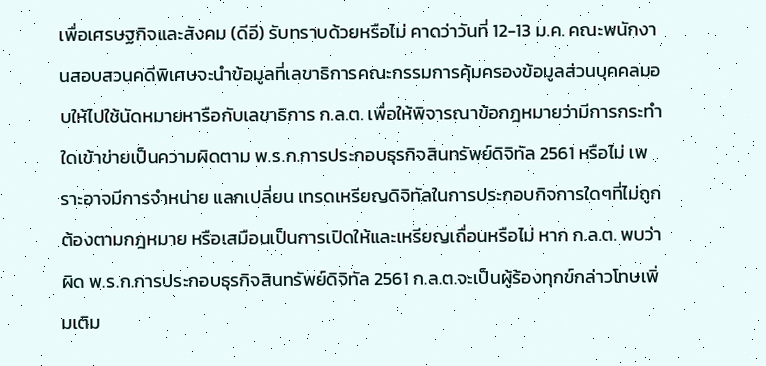เพื่อเศรษฐกิจและสังคม (ดีอี) รับทราบด้วยหรือไม่ คาดว่าวันที่ 12-13 ม.ค. คณะพนักงานสอบสวนคดีพิเศษจะนำข้อมูลที่เลขาธิการคณะกรรมการคุ้มครองข้อมูลส่วนบุคคลมอบให้ไปใช้นัดหมายหารือกับเลขาธิการ ก.ล.ต. เพื่อให้พิจารณาข้อกฎหมายว่ามีการกระทำใดเข้าข่ายเป็นความผิดตาม พ.ร.ก.การประกอบธุรกิจสินทรัพย์ดิจิทัล 2561 หรือไม่ เพราะอาจมีการจำหน่าย แลกเปลี่ยน เทรดเหรียญดิจิทัลในการประกอบกิจการใดๆที่ไม่ถูกต้องตามกฎหมาย หรือเสมือนเป็นการเปิดให้และเหรียญเถื่อนหรือไม่ หาก ก.ล.ต. พบว่าผิด พ.ร.ก.การประกอบธุรกิจสินทรัพย์ดิจิทัล 2561 ก.ล.ต.จะเป็นผู้ร้องทุกข์กล่าวโทษเพิ่มเติม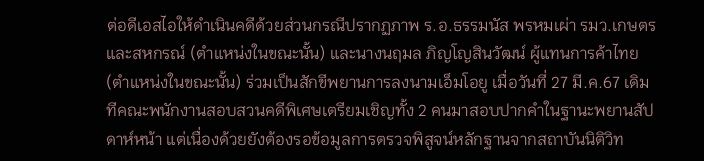ต่อดีเอสไอให้ดำเนินคดีด้วยส่วนกรณีปรากฏภาพ ร.อ.ธรรมนัส พรหมเผ่า รมว.เกษตรและสหกรณ์ (ตำแหน่งในขณะนั้น) และนางนฤมล ภิญโญสินวัฒน์ ผู้แทนการค้าไทย (ตำแหน่งในขณะนั้น) ร่วมเป็นสักขีพยานการลงนามเอ็มโอยู เมื่อวันที่ 27 มี.ค.67 เดิมทีคณะพนักงานสอบสวนคดีพิเศษเตรียมเชิญทั้ง 2 คนมาสอบปากคำในฐานะพยานสัปดาห์หน้า แต่เนื่องด้วยยังต้องรอข้อมูลการตรวจพิสูจน์หลักฐานจากสถาบันนิติวิท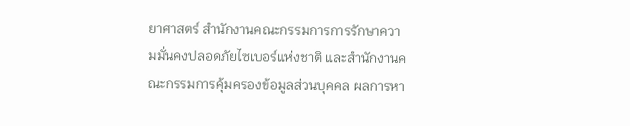ยาศาสตร์ สำนักงานคณะกรรมการการรักษาความมั่นคงปลอดภัยไซเบอร์แห่งชาติ และสำนักงานคณะกรรมการคุ้มครองข้อมูลส่วนบุคคล ผลการหา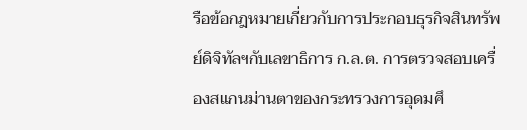รือข้อกฎหมายเกี่ยวกับการประกอบธุรกิจสินทรัพย์ดิจิทัลฯกับเลขาธิการ ก.ล.ต. การตรวจสอบเครื่องสแกนม่านตาของกระทรวงการอุดมศึ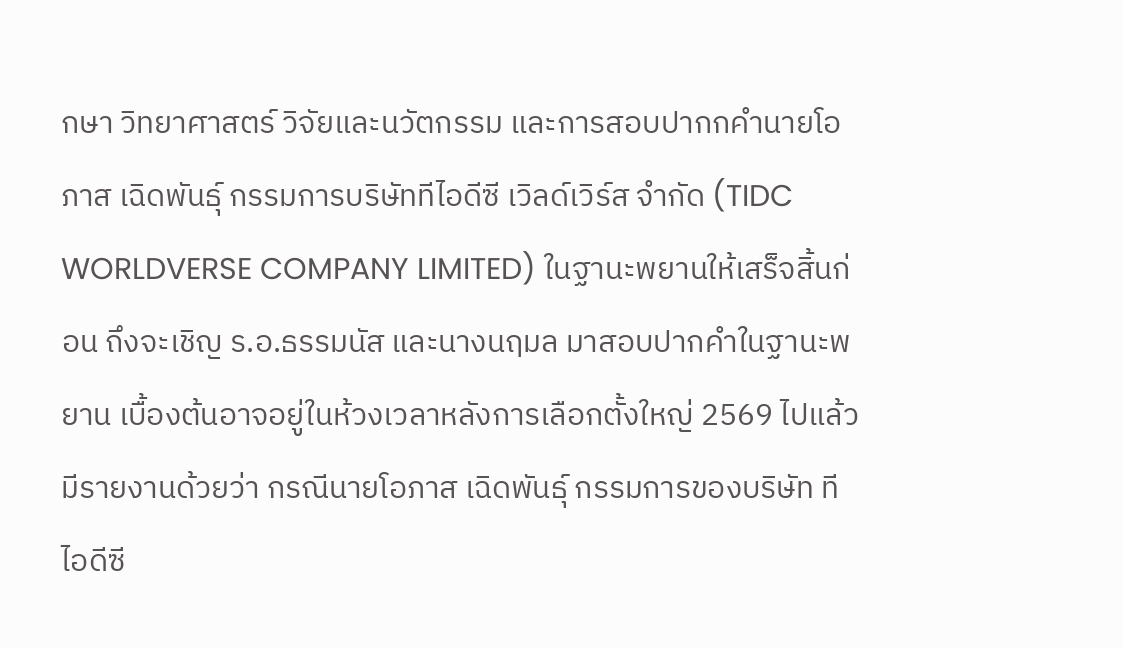กษา วิทยาศาสตร์ วิจัยและนวัตกรรม และการสอบปากกคำนายโอภาส เฉิดพันธุ์ กรรมการบริษัททีไอดีซี เวิลด์เวิร์ส จำกัด (TIDC WORLDVERSE COMPANY LIMITED) ในฐานะพยานให้เสร็จสิ้นก่อน ถึงจะเชิญ ร.อ.ธรรมนัส และนางนฤมล มาสอบปากคำในฐานะพยาน เบื้องต้นอาจอยู่ในห้วงเวลาหลังการเลือกตั้งใหญ่ 2569 ไปแล้วมีรายงานด้วยว่า กรณีนายโอภาส เฉิดพันธุ์ กรรมการของบริษัท ทีไอดีซี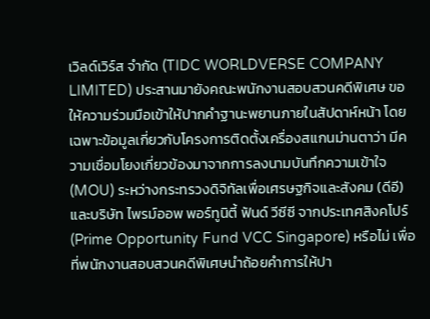เวิลด์เวิร์ส จำกัด (TIDC WORLDVERSE COMPANY LIMITED) ประสานมายังคณะพนักงานสอบสวนคดีพิเศษ ขอให้ความร่วมมือเข้าให้ปากคำฐานะพยานภายในสัปดาห์หน้า โดยเฉพาะข้อมูลเกี่ยวกับโครงการติดตั้งเครื่องสแกนม่านตาว่า มีความเชื่อมโยงเกี่ยวข้องมาจากการลงนามบันทึกความเข้าใจ (MOU) ระหว่างกระทรวงดิจิทัลเพื่อเศรษฐกิจและสังคม (ดีอี) และบริษัท ไพรม์ออพ พอร์ทูนิตี้ ฟันด์ วีซีซี จากประเทศสิงคโปร์ (Prime Opportunity Fund VCC Singapore) หรือไม่ เพื่อที่พนักงานสอบสวนคดีพิเศษนำถ้อยคำการให้ปา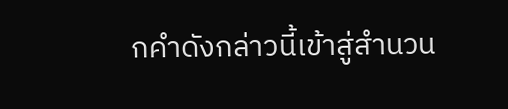กคำดังกล่าวนี้เข้าสู่สำนวน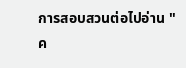การสอบสวนต่อไปอ่าน "ค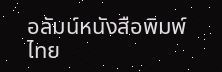อลัมน์หนังสือพิมพ์ไทย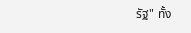รัฐ" ทั้ง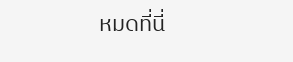หมดที่นี่